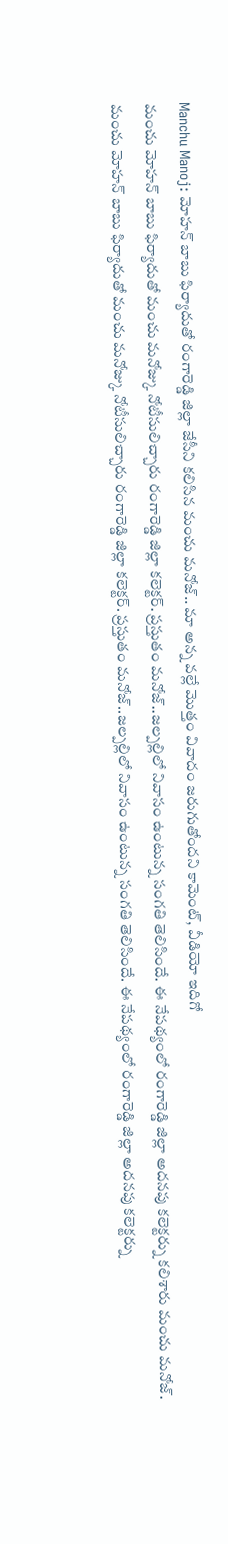Manchu Manoj: మోహన్ బాబు ఫిర్యాదుతో రంగారెడ్డి జిల్లా జేసీని కలిసిన మంచు మనోజ్.. మా అన్న వల్లే మొత్తం వివాదం జరుగుతోందని కామెంట్, వీడియో ఇదిగో
మంచు మోహన్ బాబు ఫిర్యాదుతో మంచు మనోజ్కు నోటీసులిచ్చారు రంగారెడ్డి జిల్లా కలెక్టర్. ప్రస్తుతం మనోజ్..జల్పల్లిలో నివాసం ఉంటున్న సంగతి తెలిసిందే. ఈ నేపథ్యంలో రంగారెడ్డి జిల్లా అదనపు కలెక్టర్ను కలిశారు మంచు మనోజ్.
మంచు మోహన్ బాబు ఫిర్యాదుతో మంచు మనోజ్కు నోటీసులిచ్చారు రంగారెడ్డి జిల్లా కలెక్టర్. ప్రస్తుతం మనోజ్..జల్పల్లిలో నివాసం ఉంటున్న సంగతి తెలిసిందే. ఈ నేపథ్యంలో రంగారెడ్డి జిల్లా అదనపు కలెక్టర్ను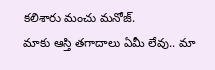కలిశారు మంచు మనోజ్.
మాకు ఆస్తి తగాదాలు ఏమీ లేవు.. మా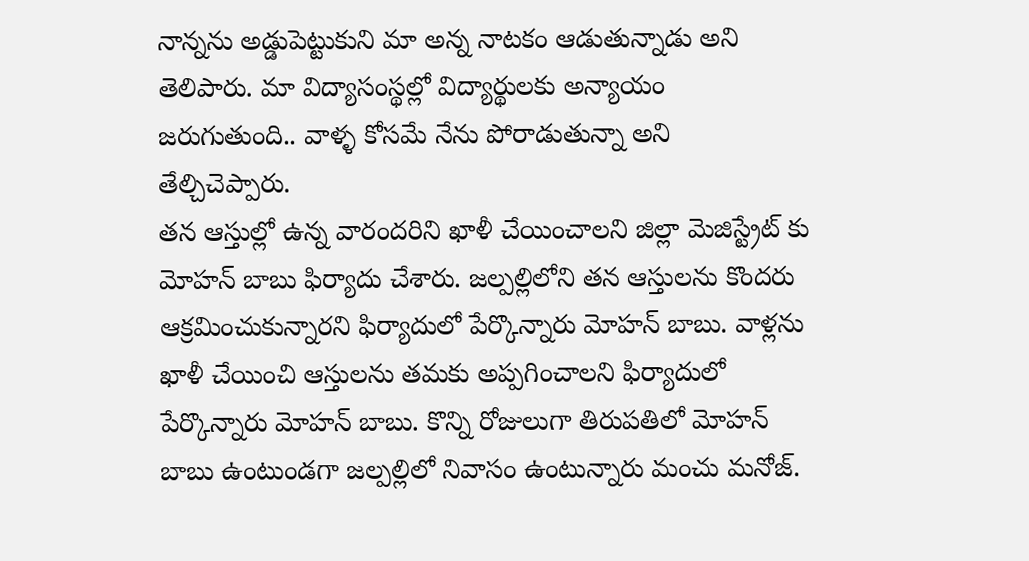నాన్నను అడ్డుపెట్టుకుని మా అన్న నాటకం ఆడుతున్నాడు అని తెలిపారు. మా విద్యాసంస్థల్లో విద్యార్థులకు అన్యాయం జరుగుతుంది.. వాళ్ళ కోసమే నేను పోరాడుతున్నా అని తేల్చిచెప్పారు.
తన ఆస్తుల్లో ఉన్న వారందరిని ఖాళీ చేయించాలని జిల్లా మెజిస్ట్రేట్ కు మోహన్ బాబు ఫిర్యాదు చేశారు. జల్పల్లిలోని తన ఆస్తులను కొందరు ఆక్రమించుకున్నారని ఫిర్యాదులో పేర్కొన్నారు మోహన్ బాబు. వాళ్లను ఖాళీ చేయించి ఆస్తులను తమకు అప్పగించాలని ఫిర్యాదులో పేర్కొన్నారు మోహన్ బాబు. కొన్ని రోజులుగా తిరుపతిలో మోహన్ బాబు ఉంటుండగా జల్పల్లిలో నివాసం ఉంటున్నారు మంచు మనోజ్.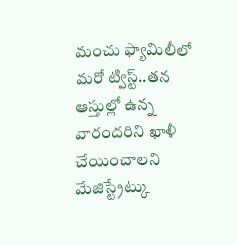మంచు ఫ్యామిలీలో మరో ట్విస్ట్..తన ఆస్తుల్లో ఉన్న వారందరిని ఖాళీ చేయించాలని మేజిస్ట్రేట్కు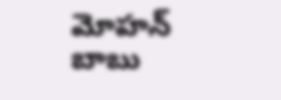మోహన్ బాబు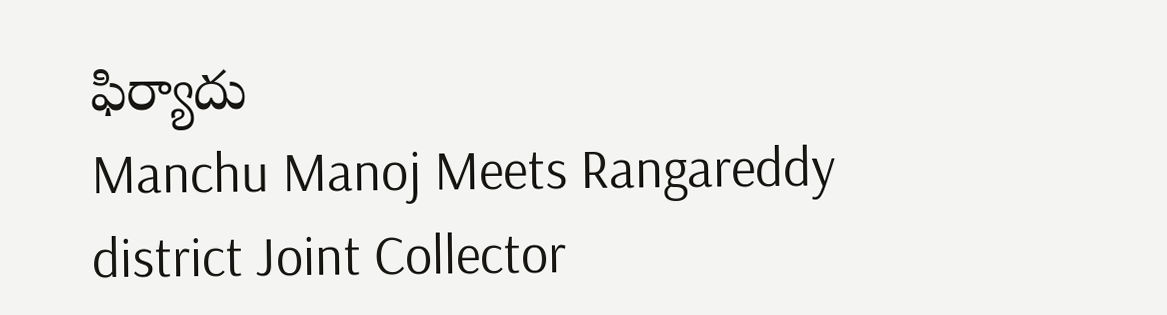ఫిర్యాదు
Manchu Manoj Meets Rangareddy district Joint Collector